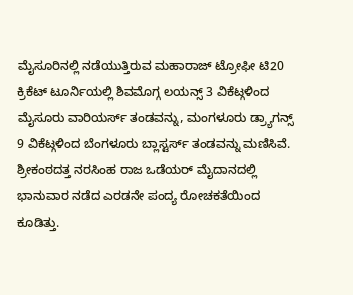ಮೈಸೂರಿನಲ್ಲಿ ನಡೆಯುತ್ತಿರುವ ಮಹಾರಾಜ್ ಟ್ರೋಫೀ ಟಿ20 ಕ್ರಿಕೆಟ್ ಟೂರ್ನಿಯಲ್ಲಿ ಶಿವಮೊಗ್ಗ ಲಯನ್ಸ್ 3 ವಿಕೆಟ್ಗಳಿಂದ ಮೈಸೂರು ವಾರಿಯರ್ಸ್ ತಂಡವನ್ನು, ಮಂಗಳೂರು ಡ್ರ್ಯಾಗನ್ಸ್ 9 ವಿಕೆಟ್ಗಳಿಂದ ಬೆಂಗಳೂರು ಬ್ಲಾಸ್ಟರ್ಸ್ ತಂಡವನ್ನು ಮಣಿಸಿವೆ.
ಶ್ರೀಕಂಠದತ್ತ ನರಸಿಂಹ ರಾಜ ಒಡೆಯರ್ ಮೈದಾನದಲ್ಲಿ ಭಾನುವಾರ ನಡೆದ ಎರಡನೇ ಪಂದ್ಯ ರೋಚಕತೆಯಿಂದ ಕೂಡಿತ್ತು.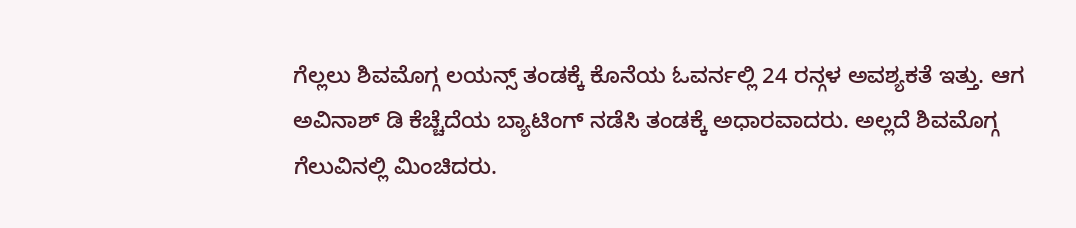ಗೆಲ್ಲಲು ಶಿವಮೊಗ್ಗ ಲಯನ್ಸ್ ತಂಡಕ್ಕೆ ಕೊನೆಯ ಓವರ್ನಲ್ಲಿ 24 ರನ್ಗಳ ಅವಶ್ಯಕತೆ ಇತ್ತು. ಆಗ ಅವಿನಾಶ್ ಡಿ ಕೆಚ್ಚೆದೆಯ ಬ್ಯಾಟಿಂಗ್ ನಡೆಸಿ ತಂಡಕ್ಕೆ ಅಧಾರವಾದರು. ಅಲ್ಲದೆ ಶಿವಮೊಗ್ಗ ಗೆಲುವಿನಲ್ಲಿ ಮಿಂಚಿದರು.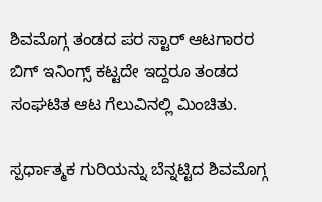ಶಿವಮೊಗ್ಗ ತಂಡದ ಪರ ಸ್ಟಾರ್ ಆಟಗಾರರ ಬಿಗ್ ಇನಿಂಗ್ಸ್ ಕಟ್ಟದೇ ಇದ್ದರೂ ತಂಡದ ಸಂಘಟಿತ ಆಟ ಗೆಲುವಿನಲ್ಲಿ ಮಿಂಚಿತು.

ಸ್ಪರ್ಧಾತ್ಮಕ ಗುರಿಯನ್ನು ಬೆನ್ನಟ್ಟಿದ ಶಿವಮೊಗ್ಗ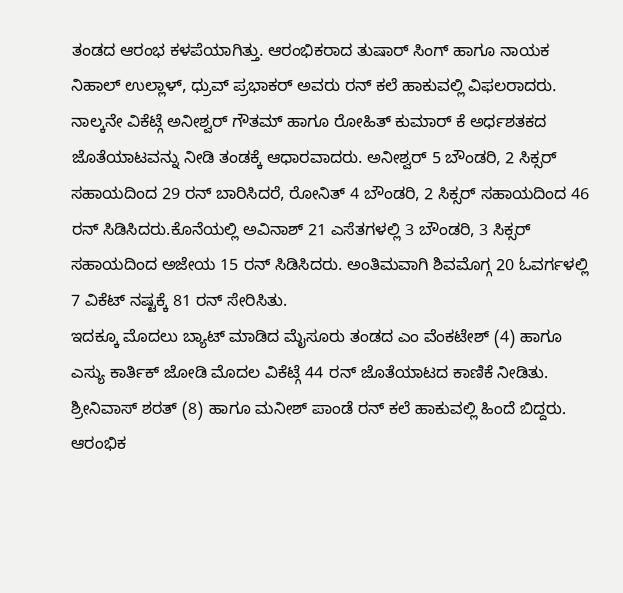ತಂಡದ ಆರಂಭ ಕಳಪೆಯಾಗಿತ್ತು. ಆರಂಭಿಕರಾದ ತುಷಾರ್ ಸಿಂಗ್ ಹಾಗೂ ನಾಯಕ ನಿಹಾಲ್ ಉಲ್ಲಾಳ್, ಧ್ರುವ್ ಪ್ರಭಾಕರ್ ಅವರು ರನ್ ಕಲೆ ಹಾಕುವಲ್ಲಿ ವಿಫಲರಾದರು. ನಾಲ್ಕನೇ ವಿಕೆಟ್ಗೆ ಅನೀಶ್ವರ್ ಗೌತಮ್ ಹಾಗೂ ರೋಹಿತ್ ಕುಮಾರ್ ಕೆ ಅರ್ಧಶತಕದ ಜೊತೆಯಾಟವನ್ನು ನೀಡಿ ತಂಡಕ್ಕೆ ಆಧಾರವಾದರು. ಅನೀಶ್ವರ್ 5 ಬೌಂಡರಿ, 2 ಸಿಕ್ಸರ್ ಸಹಾಯದಿಂದ 29 ರನ್ ಬಾರಿಸಿದರೆ, ರೋನಿತ್ 4 ಬೌಂಡರಿ, 2 ಸಿಕ್ಸರ್ ಸಹಾಯದಿಂದ 46 ರನ್ ಸಿಡಿಸಿದರು.ಕೊನೆಯಲ್ಲಿ ಅವಿನಾಶ್ 21 ಎಸೆತಗಳಲ್ಲಿ 3 ಬೌಂಡರಿ, 3 ಸಿಕ್ಸರ್ ಸಹಾಯದಿಂದ ಅಜೇಯ 15 ರನ್ ಸಿಡಿಸಿದರು. ಅಂತಿಮವಾಗಿ ಶಿವಮೊಗ್ಗ 20 ಓವರ್ಗಳಲ್ಲಿ 7 ವಿಕೆಟ್ ನಷ್ಟಕ್ಕೆ 81 ರನ್ ಸೇರಿಸಿತು.
ಇದಕ್ಕೂ ಮೊದಲು ಬ್ಯಾಟ್ ಮಾಡಿದ ಮೈಸೂರು ತಂಡದ ಎಂ ವೆಂಕಟೇಶ್ (4) ಹಾಗೂ ಎಸ್ಯು ಕಾರ್ತಿಕ್ ಜೋಡಿ ಮೊದಲ ವಿಕೆಟ್ಗೆ 44 ರನ್ ಜೊತೆಯಾಟದ ಕಾಣಿಕೆ ನೀಡಿತು. ಶ್ರೀನಿವಾಸ್ ಶರತ್ (8) ಹಾಗೂ ಮನೀಶ್ ಪಾಂಡೆ ರನ್ ಕಲೆ ಹಾಕುವಲ್ಲಿ ಹಿಂದೆ ಬಿದ್ದರು. ಆರಂಭಿಕ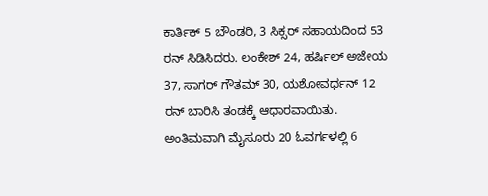ಕಾರ್ತಿಕ್ 5 ಬೌಂಡರಿ, 3 ಸಿಕ್ಸರ್ ಸಹಾಯದಿಂದ 53 ರನ್ ಸಿಡಿಸಿದರು. ಲಂಕೇಶ್ 24, ಹರ್ಷಿಲ್ ಅಜೇಯ 37, ಸಾಗರ್ ಗೌತಮ್ 30, ಯಶೋವರ್ಧನ್ 12 ರನ್ ಬಾರಿಸಿ ತಂಡಕ್ಕೆ ಆಧಾರವಾಯಿತು. ಅಂತಿಮವಾಗಿ ಮೈಸೂರು 20 ಓವರ್ಗಳಲ್ಲಿ 6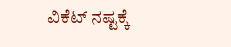ವಿಕೆಟ್ ನಷ್ಟಕ್ಕೆ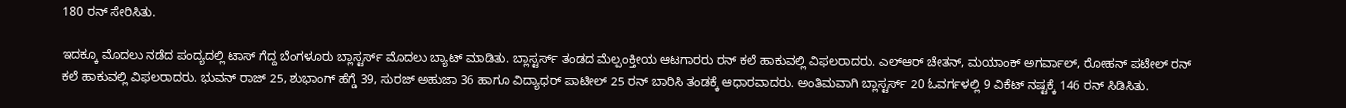180 ರನ್ ಸೇರಿಸಿತು.

ಇದಕ್ಕೂ ಮೊದಲು ನಡೆದ ಪಂದ್ಯದಲ್ಲಿ ಟಾಸ್ ಗೆದ್ದ ಬೆಂಗಳೂರು ಬ್ಲಾಸ್ಟರ್ಸ್ ಮೊದಲು ಬ್ಯಾಟ್ ಮಾಡಿತು. ಬ್ಲಾಸ್ಟರ್ಸ್ ತಂಡದ ಮೆಲ್ಪಂಕ್ತೀಯ ಆಟಗಾರರು ರನ್ ಕಲೆ ಹಾಕುವಲ್ಲಿ ವಿಫಲರಾದರು. ಎಲ್ಆರ್ ಚೇತನ್, ಮಯಾಂಕ್ ಅಗರ್ವಾಲ್, ರೋಹನ್ ಪಟೇಲ್ ರನ್ ಕಲೆ ಹಾಕುವಲ್ಲಿ ವಿಫಲರಾದರು. ಭುವನ್ ರಾಜ್ 25, ಶುಭಾಂಗ್ ಹೆಗ್ಡೆ 39, ಸುರಜ್ ಅಹುಜಾ 36 ಹಾಗೂ ವಿದ್ಯಾಧರ್ ಪಾಟೀಲ್ 25 ರನ್ ಬಾರಿಸಿ ತಂಡಕ್ಕೆ ಆಧಾರವಾದರು. ಅಂತಿಮವಾಗಿ ಬ್ಲಾಸ್ಟರ್ಸ್ 20 ಓವರ್ಗಳಲ್ಲಿ 9 ವಿಕೆಟ್ ನಷ್ಟಕ್ಕೆ 146 ರನ್ ಸಿಡಿಸಿತು.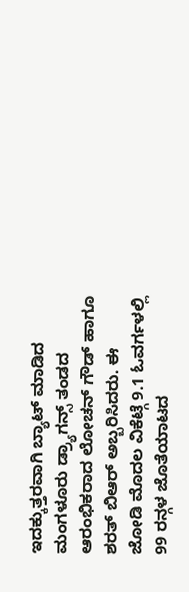ಇದಕ್ಕುತ್ತರವಾಗಿ ಬ್ಯಾಟ್ ಮಾಡಿದ ಮಂಗಳೂರು ಡ್ರ್ಯಾಗನ್ಸ್ ತಂಡದ ಆರಂಭಿಕರಾದ ಲೋಚನ್ ಗೌಡ್ ಹಾಗೂ ಶರತ್ ಬಿಆರ್ ಅಬ್ಬರಿಸಿದರು. ಈ ಜೋಡಿ ಮೊದಲ ವಿಕೆಟ್ಗೆ 9.1 ಓವರ್ಗಳಲ್ಲಿ 99 ರನ್ಗಳ ಜೊತೆಯಾಟದ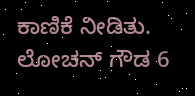ಕಾಣಿಕೆ ನೀಡಿತು. ಲೋಚನ್ ಗೌಡ 6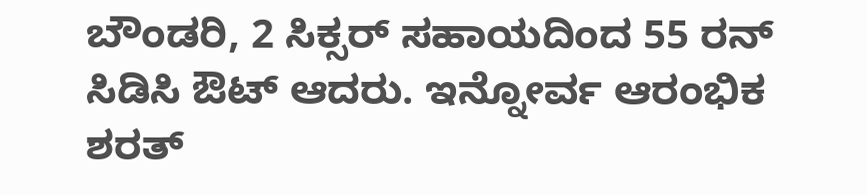ಬೌಂಡರಿ, 2 ಸಿಕ್ಸರ್ ಸಹಾಯದಿಂದ 55 ರನ್ ಸಿಡಿಸಿ ಔಟ್ ಆದರು. ಇನ್ನೋರ್ವ ಆರಂಭಿಕ ಶರತ್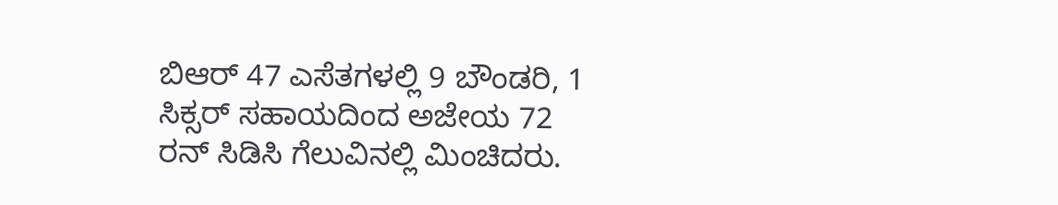ಬಿಆರ್ 47 ಎಸೆತಗಳಲ್ಲಿ 9 ಬೌಂಡರಿ, 1 ಸಿಕ್ಸರ್ ಸಹಾಯದಿಂದ ಅಜೇಯ 72 ರನ್ ಸಿಡಿಸಿ ಗೆಲುವಿನಲ್ಲಿ ಮಿಂಚಿದರು.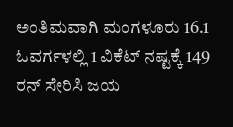ಅಂತಿಮವಾಗಿ ಮಂಗಳೂರು 16.1 ಓವರ್ಗಳಲ್ಲಿ 1 ವಿಕೆಟ್ ನಷ್ಟಕ್ಕೆ 149 ರನ್ ಸೇರಿಸಿ ಜಯ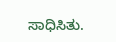ಸಾಧಿಸಿತು.